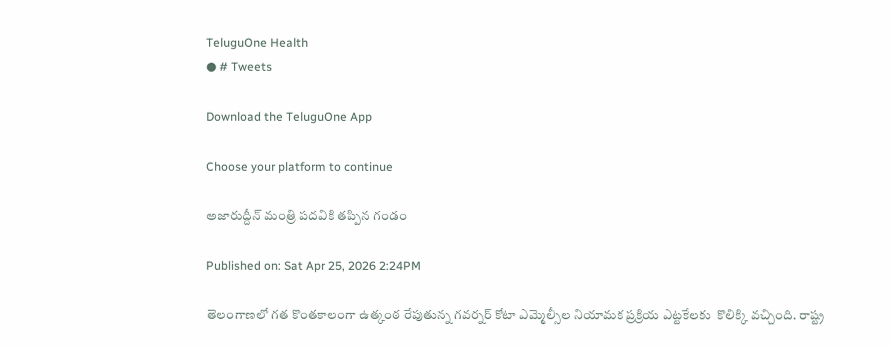TeluguOne Health
● # Tweets

Download the TeluguOne App

Choose your platform to continue

అజారుద్దీన్ మంత్రి పదవికి తప్పిన గండం

Published on: Sat Apr 25, 2026 2:24PM

తెలంగాణలో గత కొంతకాలంగా ఉత్కంఠ రేపుతున్న గవర్నర్ కోటా ఎమ్మెల్సీల నియామక ప్రక్రియ ఎట్టకేలకు  కొలిక్కి వచ్చింది. రాష్ట్ర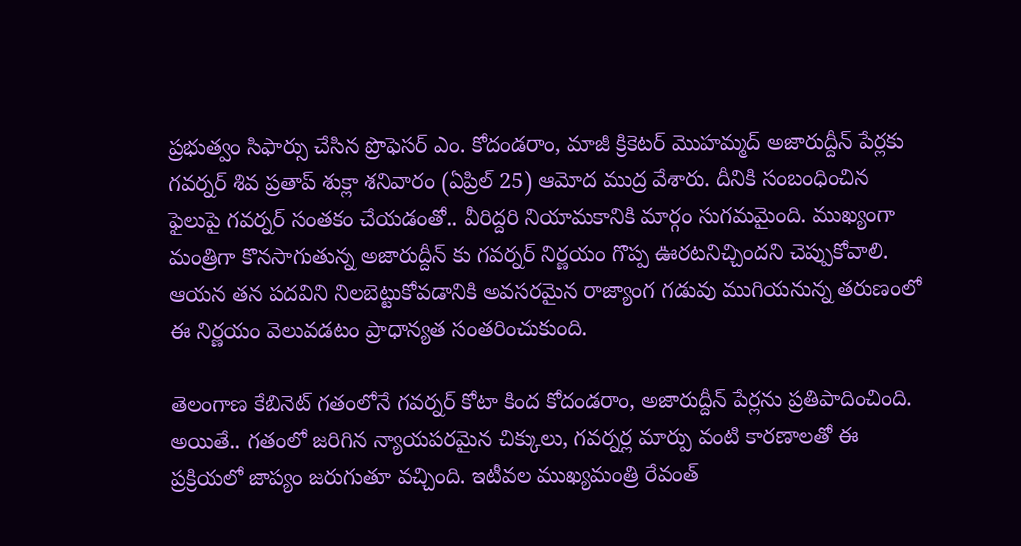ప్రభుత్వం సిఫార్సు చేసిన ప్రొఫెసర్ ఎం. కోదండరాం, మాజీ క్రికెటర్ మొహమ్మద్ అజారుద్దీన్ పేర్లకు గవర్నర్ శివ ప్రతాప్ శుక్లా శనివారం (ఏప్రిల్ 25) ఆమోద ముద్ర వేశారు. దీనికి సంబంధించిన ఫైలుపై గవర్నర్ సంతకం చేయడంతో.. వీరిద్దరి నియామకానికి మార్గం సుగమమైంది. ముఖ్యంగా మంత్రిగా కొనసాగుతున్న అజారుద్దీన్ కు గవర్నర్ నిర్ణయం గొప్ప ఊరటనిచ్చిందని చెప్పుకోవాలి. ఆయన తన పదవిని నిలబెట్టుకోవడానికి అవసరమైన రాజ్యాంగ గడువు ముగియనున్న తరుణంలో ఈ నిర్ణయం వెలువడటం ప్రాధాన్యత సంతరించుకుంది.

తెలంగాణ కేబినెట్ గతంలోనే గవర్నర్ కోటా కింద కోదండరాం, అజారుద్దీన్ పేర్లను ప్రతిపాదించింది. అయితే.. గతంలో జరిగిన న్యాయపరమైన చిక్కులు, గవర్నర్ల మార్పు వంటి కారణాలతో ఈ ప్రక్రియలో జాప్యం జరుగుతూ వచ్చింది. ఇటీవల ముఖ్యమంత్రి రేవంత్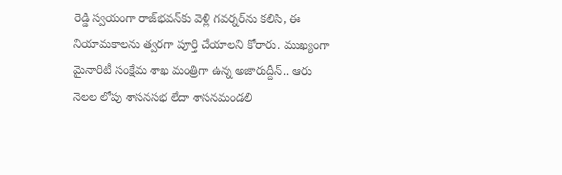రెడ్డి స్వయంగా రాజ్‌భవన్‌కు వెళ్లి గవర్నర్‌ను కలిసి, ఈ నియామకాలను త్వరగా పూర్తి చేయాలని కోరారు. ముఖ్యంగా మైనారిటీ సంక్షేమ శాఖ మంత్రిగా ఉన్న అజారుద్దీన్.. ఆరు నెలల లోపు శాసనసభ లేదా శాసనమండలి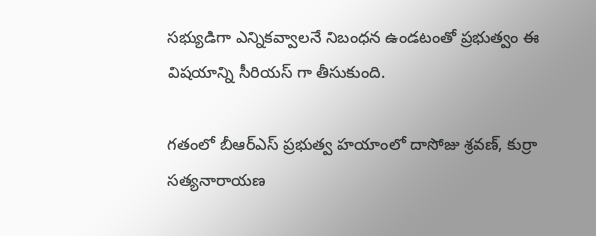సభ్యుడిగా ఎన్నికవ్వాలనే నిబంధన ఉండటంతో ప్రభుత్వం ఈ విషయాన్ని సీరియస్ గా తీసుకుంది.

గతంలో బీఆర్ఎస్ ప్రభుత్వ హయాంలో దాసోజు శ్రవణ్, కుర్రా సత్యనారాయణ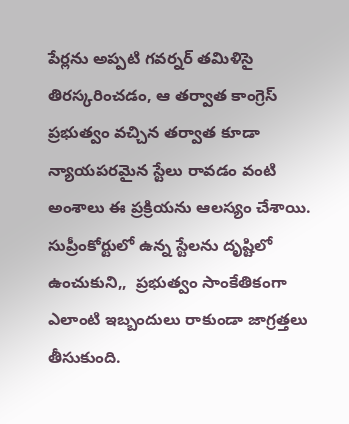పేర్లను అప్పటి గవర్నర్ తమిళిసై తిరస్కరించడం, ఆ తర్వాత కాంగ్రెస్ ప్రభుత్వం వచ్చిన తర్వాత కూడా న్యాయపరమైన స్టేలు రావడం వంటి అంశాలు ఈ ప్రక్రియను ఆలస్యం చేశాయి. సుప్రీంకోర్టులో ఉన్న స్టేలను దృష్టిలో ఉంచుకుని,,  ప్రభుత్వం సాంకేతికంగా ఎలాంటి ఇబ్బందులు రాకుండా జాగ్రత్తలు తీసుకుంది.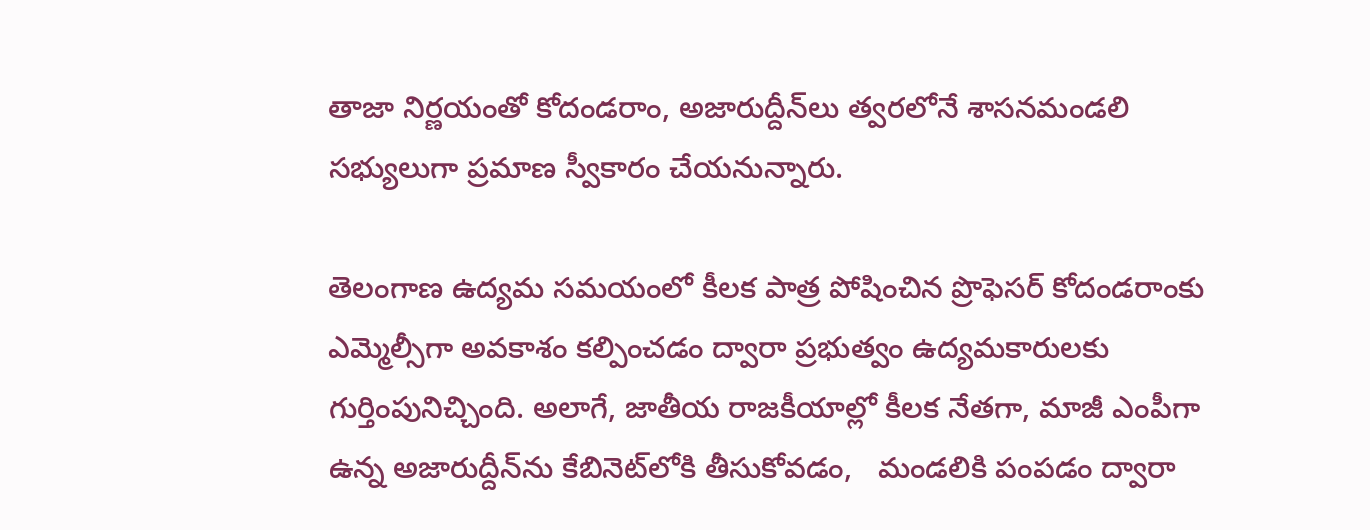తాజా నిర్ణయంతో కోదండరాం, అజారుద్దీన్‌లు త్వరలోనే శాసనమండలి సభ్యులుగా ప్రమాణ స్వీకారం చేయనున్నారు.

తెలంగాణ ఉద్యమ సమయంలో కీలక పాత్ర పోషించిన ప్రొఫెసర్ కోదండరాంకు ఎమ్మెల్సీగా అవకాశం కల్పించడం ద్వారా ప్రభుత్వం ఉద్యమకారులకు గుర్తింపునిచ్చింది. అలాగే, జాతీయ రాజకీయాల్లో కీలక నేతగా, మాజీ ఎంపీగా ఉన్న అజారుద్దీన్‌ను కేబినెట్‌లోకి తీసుకోవడం,   మండలికి పంపడం ద్వారా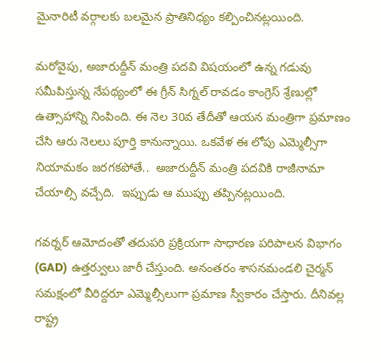మైనారిటీ వర్గాలకు బలమైన ప్రాతినిధ్యం కల్పించినట్లయింది.

మరోవైపు, అజారుద్దీన్ మంత్రి పదవి విషయంలో ఉన్న గడువు సమీపిస్తున్న నేపథ్యంలో ఈ గ్రీన్ సిగ్నల్ రావడం కాంగ్రెస్ శ్రేణుల్లో ఉత్సాహాన్ని నింపింది. ఈ నెల 30వ తేదీతో ఆయన మంత్రిగా ప్రమాణం చేసి ఆరు నెలలు పూర్తి కానున్నాయి. ఒకవేళ ఈ లోపు ఎమ్మెల్సీగా నియామకం జరగకపోతే..  అజారుద్దీన్ మంత్రి పదవికి రాజీనామా చేయాల్సి వచ్చేది.  ఇప్పుడు ఆ ముప్పు తప్పినట్లయింది.

గవర్నర్ ఆమోదంతో తదుపరి ప్రక్రియగా సాధారణ పరిపాలన విభాగం (GAD) ఉత్తర్వులు జారీ చేస్తుంది. అనంతరం శాసనమండలి చైర్మన్ సమక్షంలో వీరిద్దరూ ఎమ్మెల్సీలుగా ప్రమాణ స్వీకారం చేస్తారు. దీనివల్ల రాష్ట్ర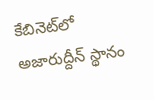కేబినెట్‌లో అజారుద్దీన్ స్థానం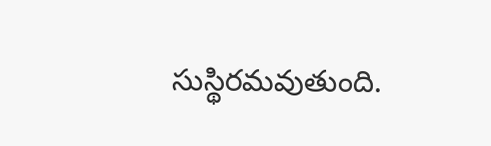సుస్థిరమవుతుంది.